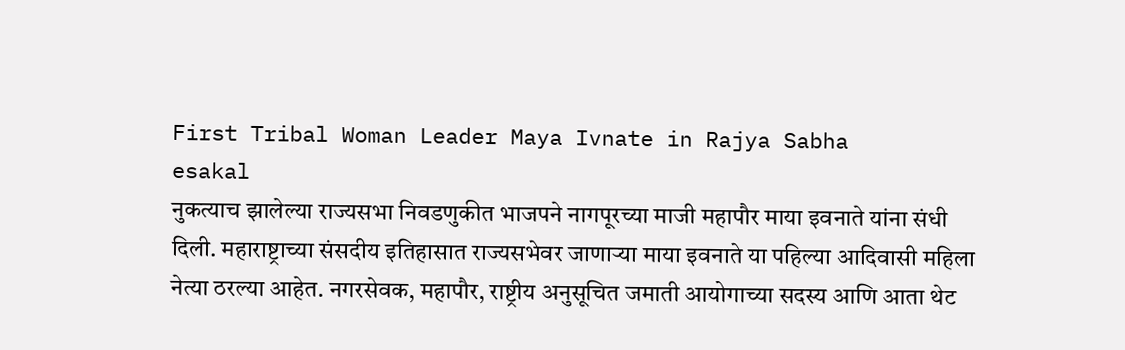First Tribal Woman Leader Maya Ivnate in Rajya Sabha
esakal
नुकत्याच झालेल्या राज्यसभा निवडणुकीत भाजपने नागपूरच्या माजी महापौर माया इवनाते यांना संधी दिली. महाराष्ट्राच्या संसदीय इतिहासात राज्यसभेवर जाणाऱ्या माया इवनाते या पहिल्या आदिवासी महिला नेत्या ठरल्या आहेत. नगरसेवक, महापौर, राष्ट्रीय अनुसूचित जमाती आयोगाच्या सदस्य आणि आता थेट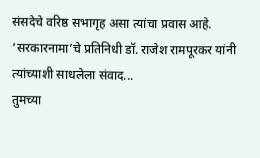संसदेचे वरिष्ठ सभागृह असा त्यांचा प्रवास आहे. ‘सरकारनामा’चे प्रतिनिधी डॉ. राजेश रामपूरकर यांनी त्यांच्याशी साधलेला संवाद...
तुमच्या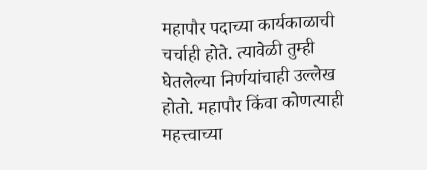महापौर पदाच्या कार्यकाळाची चर्चाही होते. त्यावेळी तुम्ही घेतलेल्या निर्णयांचाही उल्लेख होतो. महापौर किंवा कोणत्याही महत्त्वाच्या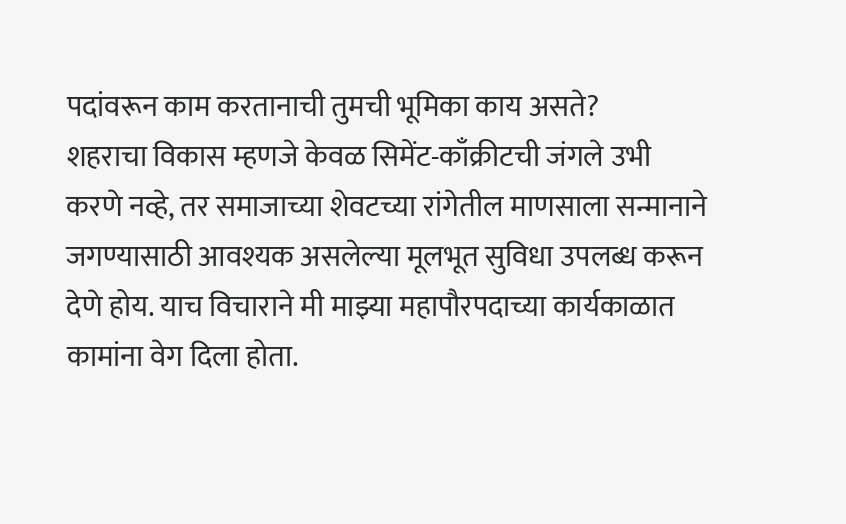पदांवरून काम करतानाची तुमची भूमिका काय असते?
शहराचा विकास म्हणजे केवळ सिमेंट-काँक्रीटची जंगले उभी करणे नव्हे, तर समाजाच्या शेवटच्या रांगेतील माणसाला सन्मानाने जगण्यासाठी आवश्यक असलेल्या मूलभूत सुविधा उपलब्ध करून देणे होय. याच विचाराने मी माझ्या महापौरपदाच्या कार्यकाळात कामांना वेग दिला होता.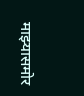माझ्यासमोर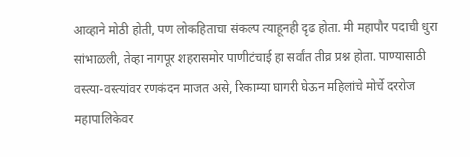आव्हाने मोठी होती, पण लोकहिताचा संकल्प त्याहूनही दृढ होता. मी महापौर पदाची धुरा सांभाळली, तेव्हा नागपूर शहरासमोर पाणीटंचाई हा सर्वांत तीव्र प्रश्न होता. पाण्यासाठी वस्त्या-वस्त्यांवर रणकंदन माजत असे, रिकाम्या घागरी घेऊन महिलांचे मोर्चे दररोज महापालिकेवर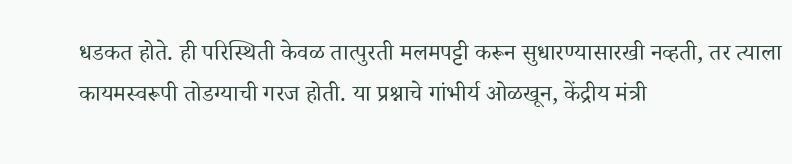धडकत होते. ही परिस्थिती केवळ तात्पुरती मलमपट्टी करून सुधारण्यासारखी नव्हती, तर त्याला कायमस्वरूपी तोडग्याची गरज होती. या प्रश्नाचे गांभीर्य ओळखून, केंद्रीय मंत्री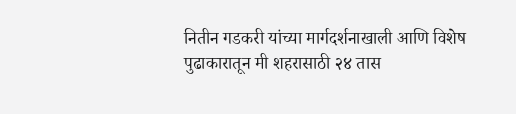नितीन गडकरी यांच्या मार्गदर्शनाखाली आणि विशेष पुढाकारातून मी शहरासाठी २४ तास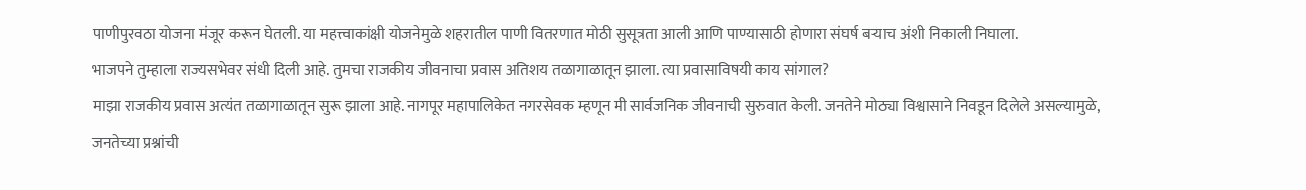पाणीपुरवठा योजना मंजूर करून घेतली. या महत्त्वाकांक्षी योजनेमुळे शहरातील पाणी वितरणात मोठी सुसूत्रता आली आणि पाण्यासाठी होणारा संघर्ष बऱ्याच अंशी निकाली निघाला.
भाजपने तुम्हाला राज्यसभेवर संधी दिली आहे. तुमचा राजकीय जीवनाचा प्रवास अतिशय तळागाळातून झाला. त्या प्रवासाविषयी काय सांगाल?
माझा राजकीय प्रवास अत्यंत तळागाळातून सुरू झाला आहे. नागपूर महापालिकेत नगरसेवक म्हणून मी सार्वजनिक जीवनाची सुरुवात केली. जनतेने मोठ्या विश्वासाने निवडून दिलेले असल्यामुळे, जनतेच्या प्रश्नांची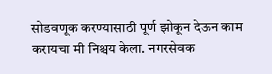सोडवणूक करण्यासाठी पूर्ण झोकून देऊन काम करायचा मी निश्चय केला. नगरसेवक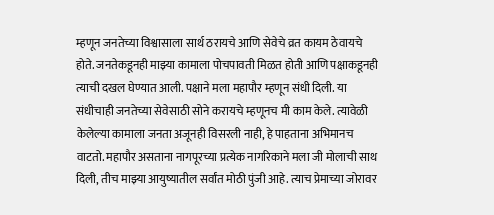म्हणून जनतेच्या विश्वासाला सार्थ ठरायचे आणि सेवेचे व्रत कायम ठेवायचे होते. जनतेकडूनही माझ्या कामाला पोचपावती मिळत होती आणि पक्षाकडूनही त्याची दखल घेण्यात आली. पक्षाने मला महापौर म्हणून संधी दिली. या संधीचाही जनतेच्या सेवेसाठी सोने करायचे म्हणूनच मी काम केले. त्यावेळी केलेल्या कामाला जनता अजूनही विसरली नाही, हे पाहताना अभिमानच वाटतो. महापौर असताना नागपूरच्या प्रत्येक नागरिकाने मला जी मोलाची साथ दिली, तीच माझ्या आयुष्यातील सर्वांत मोठी पुंजी आहे. त्याच प्रेमाच्या जोरावर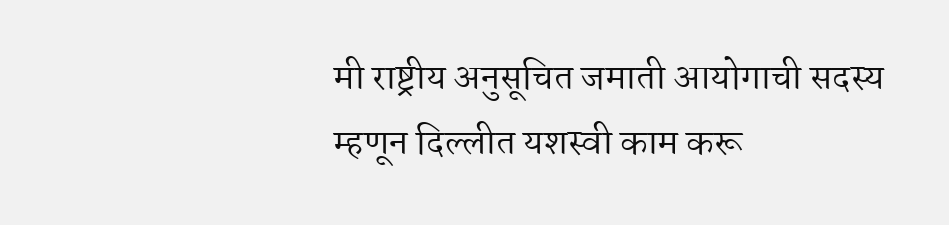मी राष्ट्रीय अनुसूचित जमाती आयोगाची सदस्य म्हणून दिल्लीत यशस्वी काम करू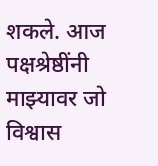शकले. आज पक्षश्रेष्ठींनी माझ्यावर जो विश्वास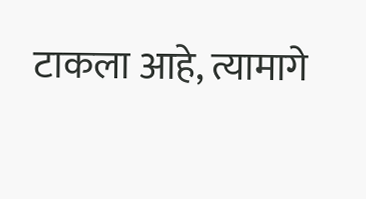टाकला आहे, त्यामागे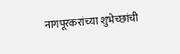नागपूरकरांच्या शुभेच्छांची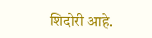शिदोरी आहे.